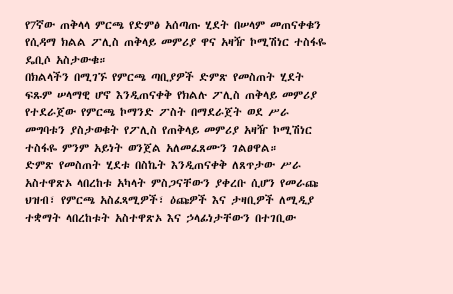የ7ኛው ጠቅላላ ምርጫ የድምፅ አሰጣጡ ሂደት በሠላም መጠናቀቁን የሲዳማ ክልል ፖሊስ ጠቅላይ መምሪያ ዋና አዛዥ ኮሚሽነር ተስፋዬ ዴቢሶ አስታውቁ።
በክልላችን በሚገኙ የምርጫ ጣቢያዎች ድምጽ የመስጠት ሂደት ፍጹም ሠላማዊ ሆኖ እንዲጠናቀቅ የክልሉ ፖሊስ ጠቅላይ መምሪያ የተደራጀው የምርጫ ኮማንድ ፖስት በማደራጀት ወደ ሥራ መግባቱን ያስታወቁት የፖሊስ የጠቅላይ መምሪያ አዛዥ ኮሚሽነር ተስፋዬ ምንም አይነት ወንጀል አለመፈጸሙን ገልፀዋል።
ድምጽ የመስጠት ሂደቱ በስኬት እንዲጠናቀቅ ለጸጥታው ሥራ አስተዋጽኦ ላበረከቱ አካላት ምስጋናቸውን ያቀረቡ ሲሆን የመራጩ ህዝብ፣ የምርጫ አስፈጻሚዎች፣ ዕጩዎች እና ታዛቢዎች ለሚዲያ ተቋማት ላበረከቱት አስተዋጽኦ እና ኃላፊነታቸውን በተገቢው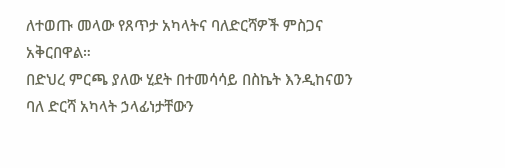ለተወጡ መላው የጸጥታ አካላትና ባለድርሻዎች ምስጋና አቅርበዋል።
በድህረ ምርጫ ያለው ሂደት በተመሳሳይ በስኬት እንዲከናወን ባለ ድርሻ አካላት ኃላፊነታቸውን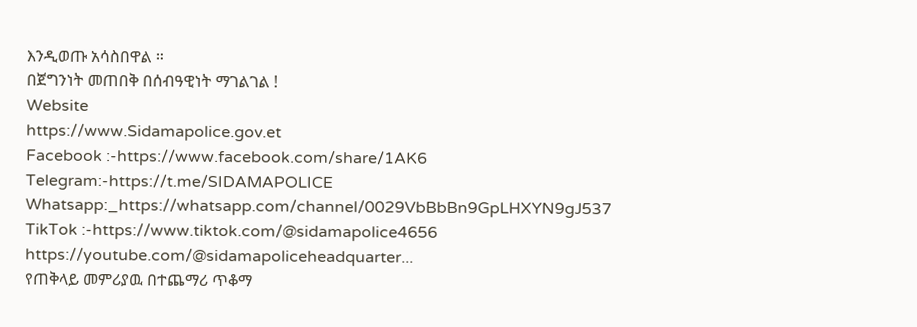እንዲወጡ አሳስበዋል ።
በጀግንነት መጠበቅ በሰብዓዊነት ማገልገል !
Website
https://www.Sidamapolice.gov.et
Facebook :-https://www.facebook.com/share/1AK6
Telegram:-https://t.me/SIDAMAPOLICE
Whatsapp:_https://whatsapp.com/channel/0029VbBbBn9GpLHXYN9gJ537
TikTok :-https://www.tiktok.com/@sidamapolice4656
https://youtube.com/@sidamapoliceheadquarter...
የጠቅላይ መምሪያዉ በተጨማሪ ጥቆማ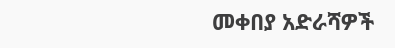መቀበያ አድራሻዎች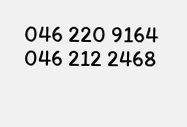046 220 9164
046 212 2468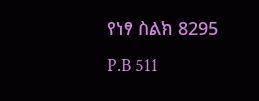የነፃ ስልክ 8295
P.B 511